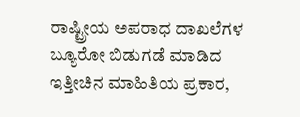ರಾಷ್ಟ್ರೀಯ ಅಪರಾಧ ದಾಖಲೆಗಳ ಬ್ಯೂರೋ ಬಿಡುಗಡೆ ಮಾಡಿದ ಇತ್ತೀಚಿನ ಮಾಹಿತಿಯ ಪ್ರಕಾರ,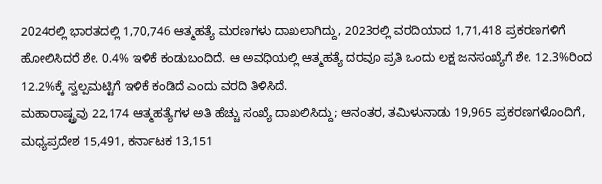2024ರಲ್ಲಿ ಭಾರತದಲ್ಲಿ 1,70,746 ಆತ್ಮಹತ್ಯೆ ಮರಣಗಳು ದಾಖಲಾಗಿದ್ದು, 2023ರಲ್ಲಿ ವರದಿಯಾದ 1,71,418 ಪ್ರಕರಣಗಳಿಗೆ ಹೋಲಿಸಿದರೆ ಶೇ. 0.4% ಇಳಿಕೆ ಕಂಡುಬಂದಿದೆ. ಆ ಅವಧಿಯಲ್ಲಿ ಆತ್ಮಹತ್ಯೆ ದರವೂ ಪ್ರತಿ ಒಂದು ಲಕ್ಷ ಜನಸಂಖ್ಯೆಗೆ ಶೇ. 12.3%ರಿಂದ 12.2%ಕ್ಕೆ ಸ್ವಲ್ಪಮಟ್ಟಿಗೆ ಇಳಿಕೆ ಕಂಡಿದೆ ಎಂದು ವರದಿ ತಿಳಿಸಿದೆ.
ಮಹಾರಾಷ್ಟ್ರವು 22,174 ಆತ್ಮಹತ್ಯೆಗಳ ಅತಿ ಹೆಚ್ಚು ಸಂಖ್ಯೆ ದಾಖಲಿಸಿದ್ದು; ಆನಂತರ, ತಮಿಳುನಾಡು 19,965 ಪ್ರಕರಣಗಳೊಂದಿಗೆ, ಮಧ್ಯಪ್ರದೇಶ 15,491, ಕರ್ನಾಟಕ 13,151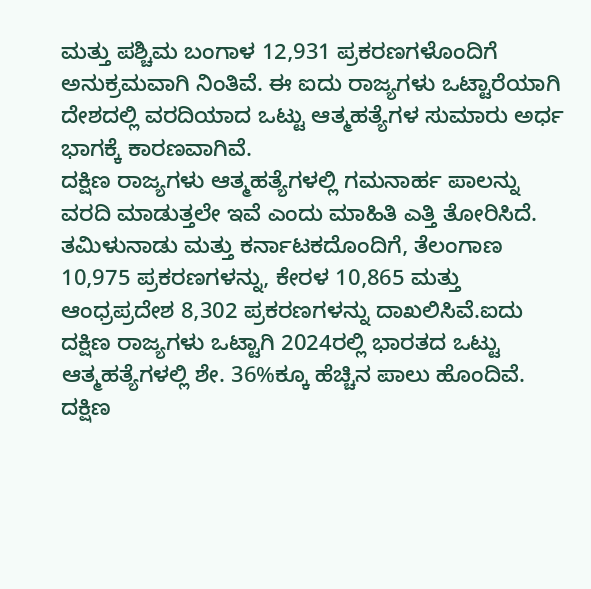ಮತ್ತು ಪಶ್ಚಿಮ ಬಂಗಾಳ 12,931 ಪ್ರಕರಣಗಳೊಂದಿಗೆ ಅನುಕ್ರಮವಾಗಿ ನಿಂತಿವೆ. ಈ ಐದು ರಾಜ್ಯಗಳು ಒಟ್ಟಾರೆಯಾಗಿ ದೇಶದಲ್ಲಿ ವರದಿಯಾದ ಒಟ್ಟು ಆತ್ಮಹತ್ಯೆಗಳ ಸುಮಾರು ಅರ್ಧ ಭಾಗಕ್ಕೆ ಕಾರಣವಾಗಿವೆ.
ದಕ್ಷಿಣ ರಾಜ್ಯಗಳು ಆತ್ಮಹತ್ಯೆಗಳಲ್ಲಿ ಗಮನಾರ್ಹ ಪಾಲನ್ನು ವರದಿ ಮಾಡುತ್ತಲೇ ಇವೆ ಎಂದು ಮಾಹಿತಿ ಎತ್ತಿ ತೋರಿಸಿದೆ. ತಮಿಳುನಾಡು ಮತ್ತು ಕರ್ನಾಟಕದೊಂದಿಗೆ, ತೆಲಂಗಾಣ 10,975 ಪ್ರಕರಣಗಳನ್ನು, ಕೇರಳ 10,865 ಮತ್ತು ಆಂಧ್ರಪ್ರದೇಶ 8,302 ಪ್ರಕರಣಗಳನ್ನು ದಾಖಲಿಸಿವೆ.ಐದು ದಕ್ಷಿಣ ರಾಜ್ಯಗಳು ಒಟ್ಟಾಗಿ 2024ರಲ್ಲಿ ಭಾರತದ ಒಟ್ಟು ಆತ್ಮಹತ್ಯೆಗಳಲ್ಲಿ ಶೇ. 36%ಕ್ಕೂ ಹೆಚ್ಚಿನ ಪಾಲು ಹೊಂದಿವೆ.
ದಕ್ಷಿಣ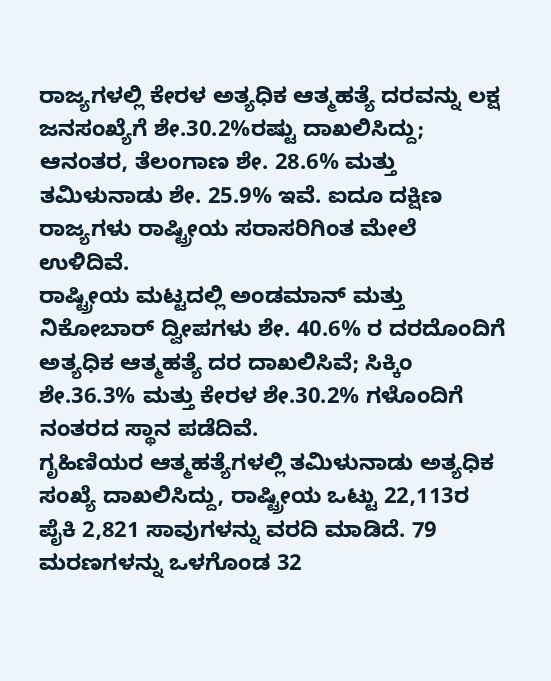ರಾಜ್ಯಗಳಲ್ಲಿ ಕೇರಳ ಅತ್ಯಧಿಕ ಆತ್ಮಹತ್ಯೆ ದರವನ್ನು ಲಕ್ಷ ಜನಸಂಖ್ಯೆಗೆ ಶೇ.30.2%ರಷ್ಟು ದಾಖಲಿಸಿದ್ದು; ಆನಂತರ, ತೆಲಂಗಾಣ ಶೇ. 28.6% ಮತ್ತು ತಮಿಳುನಾಡು ಶೇ. 25.9% ಇವೆ. ಐದೂ ದಕ್ಷಿಣ ರಾಜ್ಯಗಳು ರಾಷ್ಟ್ರೀಯ ಸರಾಸರಿಗಿಂತ ಮೇಲೆ ಉಳಿದಿವೆ.
ರಾಷ್ಟ್ರೀಯ ಮಟ್ಟದಲ್ಲಿ ಅಂಡಮಾನ್ ಮತ್ತು ನಿಕೋಬಾರ್ ದ್ವೀಪಗಳು ಶೇ. 40.6% ರ ದರದೊಂದಿಗೆ ಅತ್ಯಧಿಕ ಆತ್ಮಹತ್ಯೆ ದರ ದಾಖಲಿಸಿವೆ; ಸಿಕ್ಕಿಂ ಶೇ.36.3% ಮತ್ತು ಕೇರಳ ಶೇ.30.2% ಗಳೊಂದಿಗೆ ನಂತರದ ಸ್ಥಾನ ಪಡೆದಿವೆ.
ಗೃಹಿಣಿಯರ ಆತ್ಮಹತ್ಯೆಗಳಲ್ಲಿ ತಮಿಳುನಾಡು ಅತ್ಯಧಿಕ ಸಂಖ್ಯೆ ದಾಖಲಿಸಿದ್ದು, ರಾಷ್ಟ್ರೀಯ ಒಟ್ಟು 22,113ರ ಪೈಕಿ 2,821 ಸಾವುಗಳನ್ನು ವರದಿ ಮಾಡಿದೆ. 79 ಮರಣಗಳನ್ನು ಒಳಗೊಂಡ 32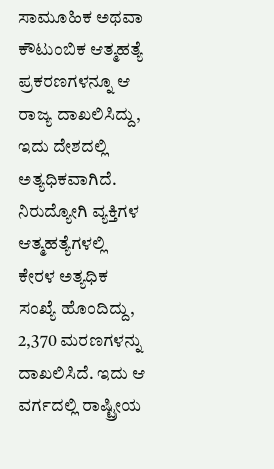ಸಾಮೂಹಿಕ ಅಥವಾ ಕೌಟುಂಬಿಕ ಆತ್ಮಹತ್ಯೆ ಪ್ರಕರಣಗಳನ್ನೂ ಆ ರಾಜ್ಯ ದಾಖಲಿಸಿದ್ದು, ಇದು ದೇಶದಲ್ಲಿ ಅತ್ಯಧಿಕವಾಗಿದೆ.
ನಿರುದ್ಯೋಗಿ ವ್ಯಕ್ತಿಗಳ ಆತ್ಮಹತ್ಯೆಗಳಲ್ಲಿ ಕೇರಳ ಅತ್ಯಧಿಕ ಸಂಖ್ಯೆ ಹೊಂದಿದ್ದು, 2,370 ಮರಣಗಳನ್ನು ದಾಖಲಿಸಿದೆ. ಇದು ಆ ವರ್ಗದಲ್ಲಿ ರಾಷ್ಟ್ರೀಯ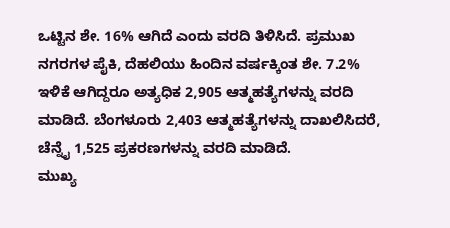ಒಟ್ಟಿನ ಶೇ. 16% ಆಗಿದೆ ಎಂದು ವರದಿ ತಿಳಿಸಿದೆ. ಪ್ರಮುಖ ನಗರಗಳ ಪೈಕಿ, ದೆಹಲಿಯು ಹಿಂದಿನ ವರ್ಷಕ್ಕಿಂತ ಶೇ. 7.2% ಇಳಿಕೆ ಆಗಿದ್ದರೂ ಅತ್ಯಧಿಕ 2,905 ಆತ್ಮಹತ್ಯೆಗಳನ್ನು ವರದಿ ಮಾಡಿದೆ. ಬೆಂಗಳೂರು 2,403 ಆತ್ಮಹತ್ಯೆಗಳನ್ನು ದಾಖಲಿಸಿದರೆ, ಚೆನ್ನೈ 1,525 ಪ್ರಕರಣಗಳನ್ನು ವರದಿ ಮಾಡಿದೆ.
ಮುಖ್ಯ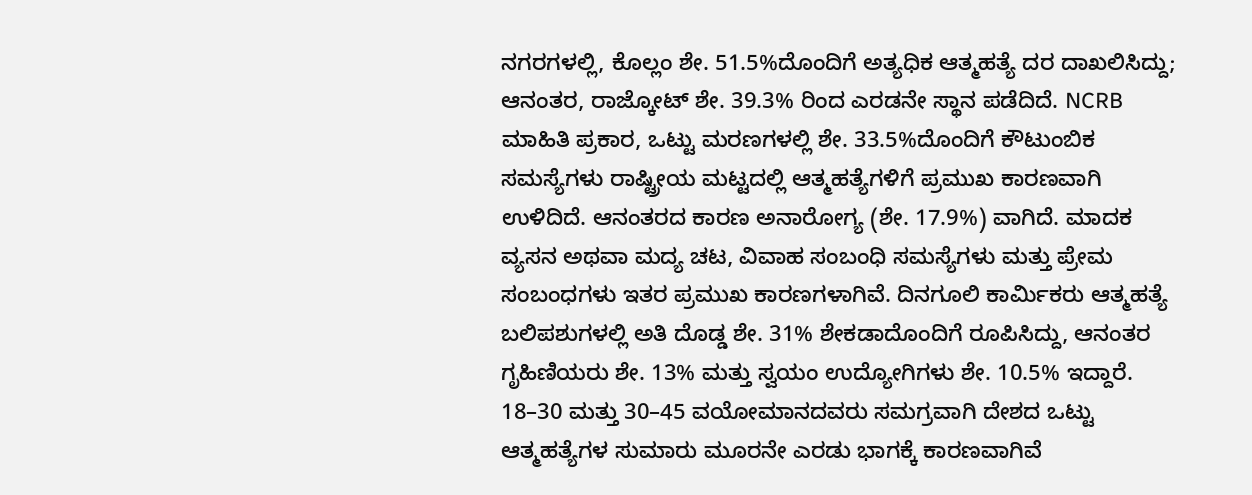ನಗರಗಳಲ್ಲಿ, ಕೊಲ್ಲಂ ಶೇ. 51.5%ದೊಂದಿಗೆ ಅತ್ಯಧಿಕ ಆತ್ಮಹತ್ಯೆ ದರ ದಾಖಲಿಸಿದ್ದು; ಆನಂತರ, ರಾಜ್ಕೋಟ್ ಶೇ. 39.3% ರಿಂದ ಎರಡನೇ ಸ್ಥಾನ ಪಡೆದಿದೆ. NCRB ಮಾಹಿತಿ ಪ್ರಕಾರ, ಒಟ್ಟು ಮರಣಗಳಲ್ಲಿ ಶೇ. 33.5%ದೊಂದಿಗೆ ಕೌಟುಂಬಿಕ ಸಮಸ್ಯೆಗಳು ರಾಷ್ಟ್ರೀಯ ಮಟ್ಟದಲ್ಲಿ ಆತ್ಮಹತ್ಯೆಗಳಿಗೆ ಪ್ರಮುಖ ಕಾರಣವಾಗಿ ಉಳಿದಿದೆ. ಆನಂತರದ ಕಾರಣ ಅನಾರೋಗ್ಯ (ಶೇ. 17.9%) ವಾಗಿದೆ. ಮಾದಕ ವ್ಯಸನ ಅಥವಾ ಮದ್ಯ ಚಟ, ವಿವಾಹ ಸಂಬಂಧಿ ಸಮಸ್ಯೆಗಳು ಮತ್ತು ಪ್ರೇಮ ಸಂಬಂಧಗಳು ಇತರ ಪ್ರಮುಖ ಕಾರಣಗಳಾಗಿವೆ. ದಿನಗೂಲಿ ಕಾರ್ಮಿಕರು ಆತ್ಮಹತ್ಯೆ ಬಲಿಪಶುಗಳಲ್ಲಿ ಅತಿ ದೊಡ್ಡ ಶೇ. 31% ಶೇಕಡಾದೊಂದಿಗೆ ರೂಪಿಸಿದ್ದು, ಆನಂತರ ಗೃಹಿಣಿಯರು ಶೇ. 13% ಮತ್ತು ಸ್ವಯಂ ಉದ್ಯೋಗಿಗಳು ಶೇ. 10.5% ಇದ್ದಾರೆ.
18–30 ಮತ್ತು 30–45 ವಯೋಮಾನದವರು ಸಮಗ್ರವಾಗಿ ದೇಶದ ಒಟ್ಟು ಆತ್ಮಹತ್ಯೆಗಳ ಸುಮಾರು ಮೂರನೇ ಎರಡು ಭಾಗಕ್ಕೆ ಕಾರಣವಾಗಿವೆ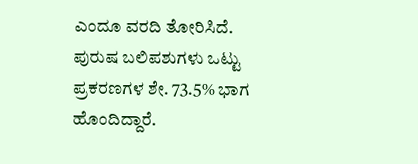ಎಂದೂ ವರದಿ ತೋರಿಸಿದೆ. ಪುರುಷ ಬಲಿಪಶುಗಳು ಒಟ್ಟು ಪ್ರಕರಣಗಳ ಶೇ. 73.5% ಭಾಗ ಹೊಂದಿದ್ದಾರೆ.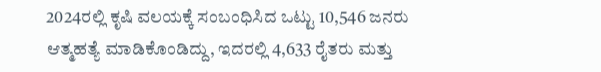2024ರಲ್ಲಿ ಕೃಷಿ ವಲಯಕ್ಕೆ ಸಂಬಂಧಿಸಿದ ಒಟ್ಟು 10,546 ಜನರು ಆತ್ಮಹತ್ಯೆ ಮಾಡಿಕೊಂಡಿದ್ದು, ಇದರಲ್ಲಿ 4,633 ರೈತರು ಮತ್ತು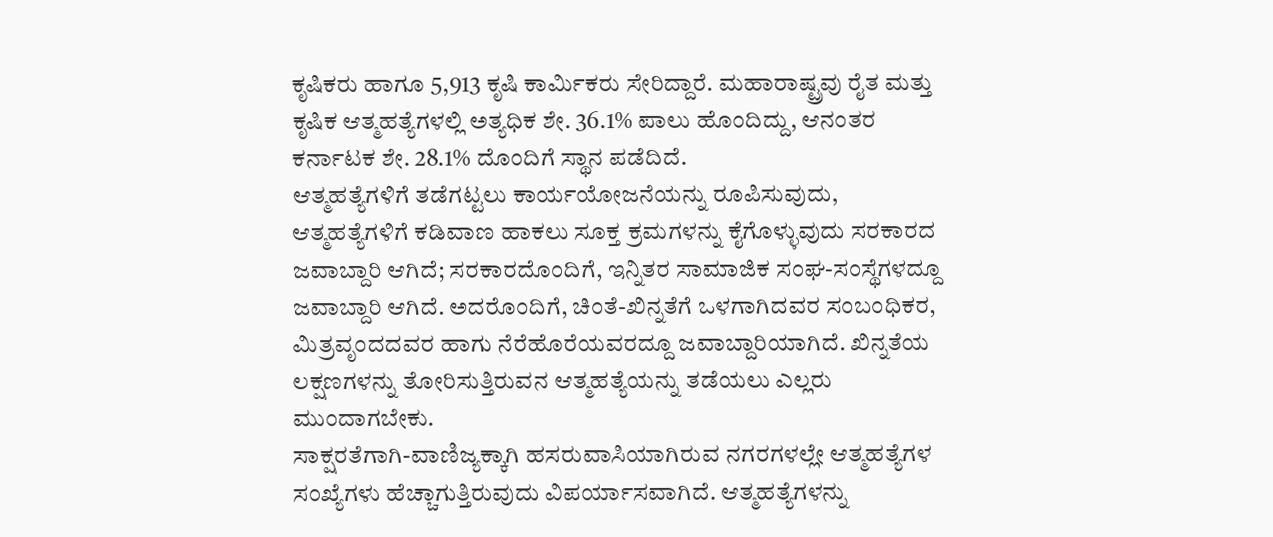ಕೃಷಿಕರು ಹಾಗೂ 5,913 ಕೃಷಿ ಕಾರ್ಮಿಕರು ಸೇರಿದ್ದಾರೆ. ಮಹಾರಾಷ್ಟ್ರವು ರೈತ ಮತ್ತು ಕೃಷಿಕ ಆತ್ಮಹತ್ಯೆಗಳಲ್ಲಿ ಅತ್ಯಧಿಕ ಶೇ. 36.1% ಪಾಲು ಹೊಂದಿದ್ದು, ಆನಂತರ ಕರ್ನಾಟಕ ಶೇ. 28.1% ದೊಂದಿಗೆ ಸ್ಥಾನ ಪಡೆದಿದೆ.
ಆತ್ಮಹತ್ಯೆಗಳಿಗೆ ತಡೆಗಟ್ಟಲು ಕಾರ್ಯಯೋಜನೆಯನ್ನು ರೂಪಿಸುವುದು, ಆತ್ಮಹತ್ಯೆಗಳಿಗೆ ಕಡಿವಾಣ ಹಾಕಲು ಸೂಕ್ತ ಕ್ರಮಗಳನ್ನು ಕೈಗೊಳ್ಳುವುದು ಸರಕಾರದ ಜವಾಬ್ದಾರಿ ಆಗಿದೆ; ಸರಕಾರದೊಂದಿಗೆ, ಇನ್ನಿತರ ಸಾಮಾಜಿಕ ಸಂಘ-ಸಂಸ್ಥೆಗಳದ್ದೂ ಜವಾಬ್ದಾರಿ ಆಗಿದೆ. ಅದರೊಂದಿಗೆ, ಚಿಂತೆ-ಖಿನ್ನತೆಗೆ ಒಳಗಾಗಿದವರ ಸಂಬಂಧಿಕರ, ಮಿತ್ರವೃಂದದವರ ಹಾಗು ನೆರೆಹೊರೆಯವರದ್ದೂ ಜವಾಬ್ದಾರಿಯಾಗಿದೆ. ಖಿನ್ನತೆಯ ಲಕ್ಷಣಗಳನ್ನು ತೋರಿಸುತ್ತಿರುವನ ಆತ್ಮಹತ್ಯೆಯನ್ನು ತಡೆಯಲು ಎಲ್ಲರು ಮುಂದಾಗಬೇಕು.
ಸಾಕ್ಷರತೆಗಾಗಿ-ವಾಣಿಜ್ಯಕ್ಕಾಗಿ ಹಸರುವಾಸಿಯಾಗಿರುವ ನಗರಗಳಲ್ಲೇ ಆತ್ಮಹತ್ಯೆಗಳ ಸಂಖ್ಯೆಗಳು ಹೆಚ್ಚಾಗುತ್ತಿರುವುದು ವಿಪರ್ಯಾಸವಾಗಿದೆ. ಆತ್ಮಹತ್ಯೆಗಳನ್ನು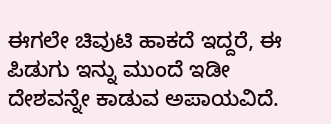ಈಗಲೇ ಚಿವುಟಿ ಹಾಕದೆ ಇದ್ದರೆ, ಈ ಪಿಡುಗು ಇನ್ನು ಮುಂದೆ ಇಡೀ ದೇಶವನ್ನೇ ಕಾಡುವ ಅಪಾಯವಿದೆ.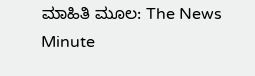ಮಾಹಿತಿ ಮೂಲ: The News Minute